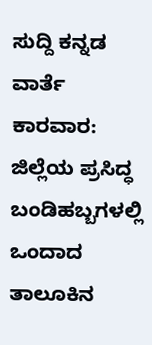ಸುದ್ದಿ ಕನ್ನಡ ವಾರ್ತೆ
ಕಾರವಾರ: ಜಿಲ್ಲೆಯ ಪ್ರಸಿದ್ಧ ಬಂಡಿಹಬ್ಬಗಳಲ್ಲಿ ಒಂದಾದ ತಾಲೂಕಿನ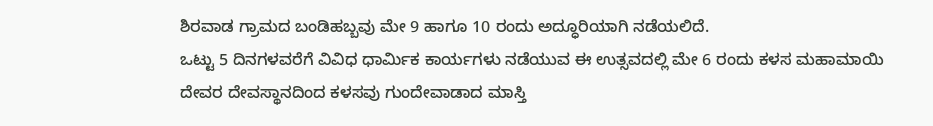ಶಿರವಾಡ ಗ್ರಾಮದ ಬಂಡಿಹಬ್ಬವು ಮೇ 9 ಹಾಗೂ 10 ರಂದು ಅದ್ಧೂರಿಯಾಗಿ ನಡೆಯಲಿದೆ.
ಒಟ್ಟು 5 ದಿನಗಳವರೆಗೆ ವಿವಿಧ ಧಾರ್ಮಿಕ ಕಾರ್ಯಗಳು ನಡೆಯುವ ಈ ಉತ್ಸವದಲ್ಲಿ ಮೇ 6 ರಂದು ಕಳಸ ಮಹಾಮಾಯಿ ದೇವರ ದೇವಸ್ಥಾನದಿಂದ ಕಳಸವು ಗುಂದೇವಾಡಾದ ಮಾಸ್ತಿ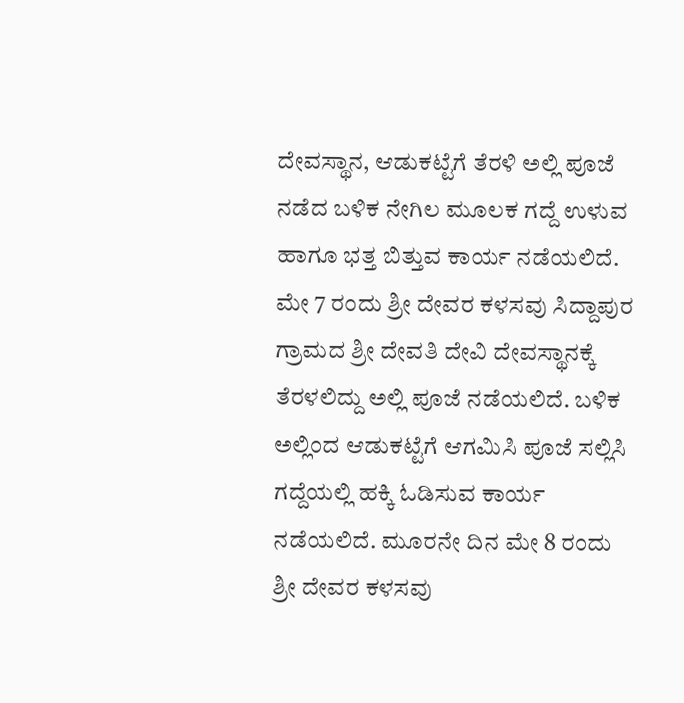ದೇವಸ್ಥಾನ, ಆಡುಕಟ್ಟೆಗೆ ತೆರಳಿ ಅಲ್ಲಿ ಪೂಜೆ ನಡೆದ ಬಳಿಕ ನೇಗಿಲ ಮೂಲಕ ಗದ್ದೆ ಉಳುವ ಹಾಗೂ ಭತ್ತ ಬಿತ್ತುವ ಕಾರ್ಯ ನಡೆಯಲಿದೆ.
ಮೇ 7 ರಂದು ಶ್ರೀ ದೇವರ ಕಳಸವು ಸಿದ್ದಾಪುರ ಗ್ರಾಮದ ಶ್ರೀ ದೇವತಿ ದೇವಿ ದೇವಸ್ಥಾನಕ್ಕೆ ತೆರಳಲಿದ್ದು ಅಲ್ಲಿ ಪೂಜೆ ನಡೆಯಲಿದೆ. ಬಳಿಕ ಅಲ್ಲಿಂದ ಆಡುಕಟ್ಟೆಗೆ ಆಗಮಿಸಿ ಪೂಜೆ ಸಲ್ಲಿಸಿ ಗದ್ದೆಯಲ್ಲಿ ಹಕ್ಕಿ ಓಡಿಸುವ ಕಾರ್ಯ ನಡೆಯಲಿದೆ. ಮೂರನೇ ದಿನ ಮೇ 8 ರಂದು ಶ್ರೀ ದೇವರ ಕಳಸವು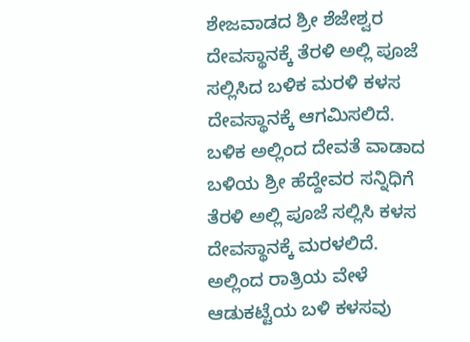ಶೇಜವಾಡದ ಶ್ರೀ ಶೆಜೇಶ್ವರ ದೇವಸ್ಥಾನಕ್ಕೆ ತೆರಳಿ ಅಲ್ಲಿ ಪೂಜೆ ಸಲ್ಲಿಸಿದ ಬಳಿಕ ಮರಳಿ ಕಳಸ ದೇವಸ್ಥಾನಕ್ಕೆ ಆಗಮಿಸಲಿದೆ.
ಬಳಿಕ ಅಲ್ಲಿಂದ ದೇವತೆ ವಾಡಾದ ಬಳಿಯ ಶ್ರೀ ಹೆದ್ದೇವರ ಸನ್ನಿಧಿಗೆ ತೆರಳಿ ಅಲ್ಲಿ ಪೂಜೆ ಸಲ್ಲಿಸಿ ಕಳಸ ದೇವಸ್ಥಾನಕ್ಕೆ ಮರಳಲಿದೆ. ಅಲ್ಲಿಂದ ರಾತ್ರಿಯ ವೇಳೆ ಆಡುಕಟ್ಟೆಯ ಬಳಿ ಕಳಸವು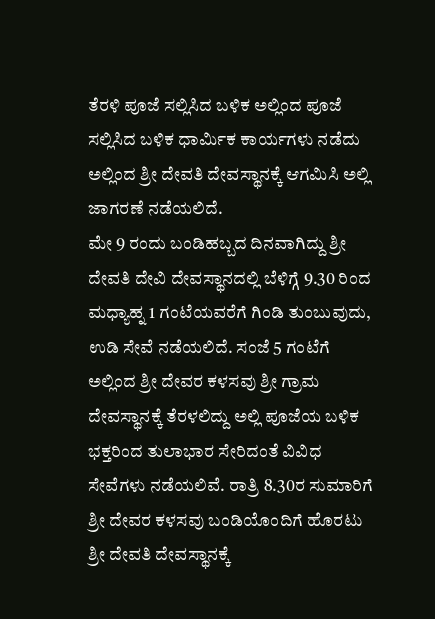ತೆರಳಿ ಪೂಜೆ ಸಲ್ಲಿಸಿದ ಬಳಿಕ ಅಲ್ಲಿಂದ ಪೂಜೆ ಸಲ್ಲಿಸಿದ ಬಳಿಕ ಧಾರ್ಮಿಕ ಕಾರ್ಯಗಳು ನಡೆದು ಅಲ್ಲಿಂದ ಶ್ರೀ ದೇವತಿ ದೇವಸ್ಥಾನಕ್ಕೆ ಆಗಮಿಸಿ ಅಲ್ಲಿ ಜಾಗರಣೆ ನಡೆಯಲಿದೆ.
ಮೇ 9 ರಂದು ಬಂಡಿಹಬ್ಬದ ದಿನವಾಗಿದ್ದು ಶ್ರೀ ದೇವತಿ ದೇವಿ ದೇವಸ್ಥಾನದಲ್ಲಿ ಬೆಳಿಗ್ಗೆ 9.30 ರಿಂದ ಮಧ್ಯಾಹ್ನ 1 ಗಂಟೆಯವರೆಗೆ ಗಿಂಡಿ ತುಂಬುವುದು, ಉಡಿ ಸೇವೆ ನಡೆಯಲಿದೆ. ಸಂಜೆ 5 ಗಂಟೆಗೆ ಅಲ್ಲಿಂದ ಶ್ರೀ ದೇವರ ಕಳಸವು ಶ್ರೀ ಗ್ರಾಮ ದೇವಸ್ಥಾನಕ್ಕೆ ತೆರಳಲಿದ್ದು ಅಲ್ಲಿ ಪೂಜೆಯ ಬಳಿಕ ಭಕ್ತರಿಂದ ತುಲಾಭಾರ ಸೇರಿದಂತೆ ವಿವಿಧ ಸೇವೆಗಳು ನಡೆಯಲಿವೆ. ರಾತ್ರಿ 8.30ರ ಸುಮಾರಿಗೆ ಶ್ರೀ ದೇವರ ಕಳಸವು ಬಂಡಿಯೊಂದಿಗೆ ಹೊರಟು ಶ್ರೀ ದೇವತಿ ದೇವಸ್ಥಾನಕ್ಕೆ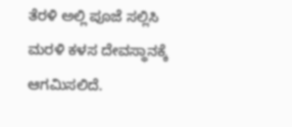ತೆರಳಿ ಅಲ್ಲಿ ಪೂಜೆ ಸಲ್ಲಿಸಿ ಮರಳಿ ಕಳಸ ದೇವಸ್ಥಾನಕ್ಕೆ ಆಗಮಿಸಲಿದೆ.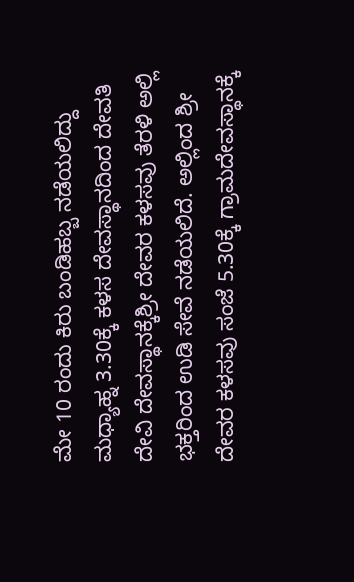ಮೇ 10 ರಂದು ಕಿರು ಬಂಡಿಹಬ್ಬ ನಡೆಯಲಿದ್ದು ಮಧ್ಯಾಹ್ನ 3.30ಕ್ಕೆ ಕಳಸ ದೇವಸ್ಥಾನದಿಂದ ದೇವತಿ ದೇವಿ ದೇವಸ್ಥಾನಕ್ಕೆಶ್ರೀ ದೇವರ ಕಳಸವು ತೆರಳಿ ಅಲ್ಲಿ ಭಕ್ತರಿಂದ ಉಡಿ ಸೇವೆ ನಡೆಯಲಿದೆ. ಅಲ್ಲಿಂದ ಶ್ರೀ ದೇವರ ಕಳಸವು ಸಂಜೆ 5.30ಕ್ಕೆ ಗ್ರಾಮದೇವಸ್ಥಾನಕ್ಕೆ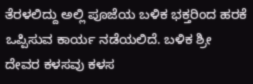ತೆರಳಲಿದ್ದು ಅಲ್ಲಿ ಪೂಜೆಯ ಬಳಿಕ ಭಕ್ತರಿಂದ ಹರಕೆ ಒಪ್ಪಿಸುವ ಕಾರ್ಯ ನಡೆಯಲಿದೆ. ಬಳಿಕ ಶ್ರೀ ದೇವರ ಕಳಸವು ಕಳಸ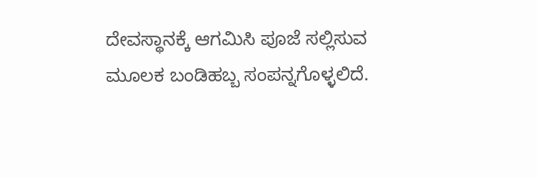ದೇವಸ್ಥಾನಕ್ಕೆ ಆಗಮಿಸಿ ಪೂಜೆ ಸಲ್ಲಿಸುವ ಮೂಲಕ ಬಂಡಿಹಬ್ಬ ಸಂಪನ್ನಗೊಳ್ಳಲಿದೆ.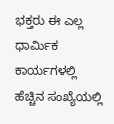ಭಕ್ತರು ಈ ಎಲ್ಲ ಧಾರ್ಮಿಕ ಕಾರ್ಯಗಳಲ್ಲಿ ಹೆಚ್ಚಿನ ಸಂಖ್ಯೆಯಲ್ಲಿ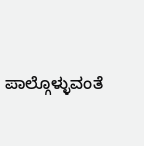ಪಾಲ್ಗೊಳ್ಳುವಂತೆ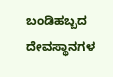ಬಂಡಿಹಬ್ಬದ ದೇವಸ್ಥಾನಗಳ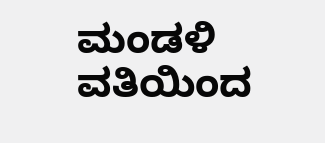ಮಂಡಳಿ ವತಿಯಿಂದ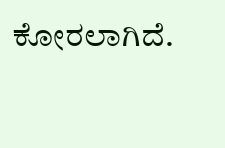ಕೋರಲಾಗಿದೆ.